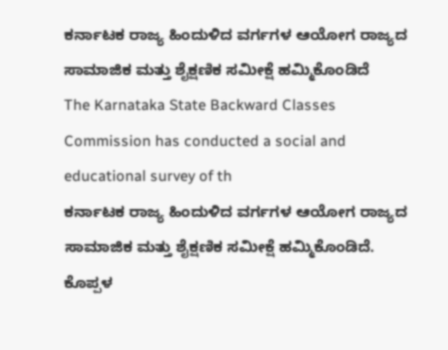ಕರ್ನಾಟಕ ರಾಜ್ಯ ಹಿಂದುಳಿದ ವರ್ಗಗಳ ಆಯೋಗ ರಾಜ್ಯದ ಸಾಮಾಜಿಕ ಮತ್ತು ಶೈಕ್ಷಣಿಕ ಸಮೀಕ್ಷೆ ಹಮ್ಮಿಕೊಂಡಿದೆ
The Karnataka State Backward Classes Commission has conducted a social and educational survey of th
ಕರ್ನಾಟಕ ರಾಜ್ಯ ಹಿಂದುಳಿದ ವರ್ಗಗಳ ಆಯೋಗ ರಾಜ್ಯದ ಸಾಮಾಜಿಕ ಮತ್ತು ಶೈಕ್ಷಣಿಕ ಸಮೀಕ್ಷೆ ಹಮ್ಮಿಕೊಂಡಿದೆ.
ಕೊಪ್ಪಳ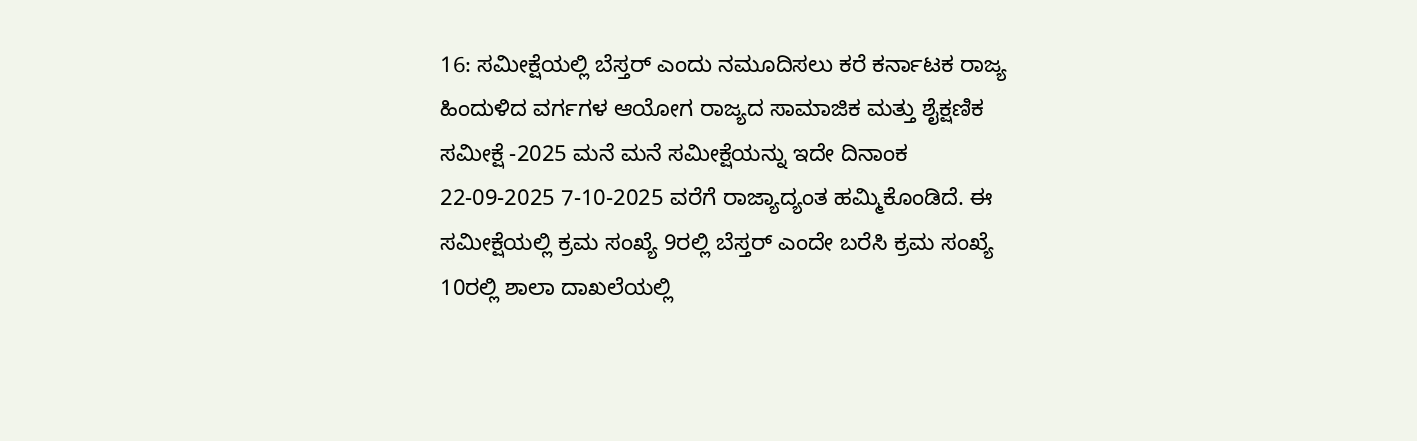16: ಸಮೀಕ್ಷೆಯಲ್ಲಿ ಬೆಸ್ತರ್ ಎಂದು ನಮೂದಿಸಲು ಕರೆ ಕರ್ನಾಟಕ ರಾಜ್ಯ ಹಿಂದುಳಿದ ವರ್ಗಗಳ ಆಯೋಗ ರಾಜ್ಯದ ಸಾಮಾಜಿಕ ಮತ್ತು ಶೈಕ್ಷಣಿಕ ಸಮೀಕ್ಷೆ -2025 ಮನೆ ಮನೆ ಸಮೀಕ್ಷೆಯನ್ನು ಇದೇ ದಿನಾಂಕ 22-09-2025 7-10-2025 ವರೆಗೆ ರಾಜ್ಯಾದ್ಯಂತ ಹಮ್ಮಿಕೊಂಡಿದೆ. ಈ ಸಮೀಕ್ಷೆಯಲ್ಲಿ ಕ್ರಮ ಸಂಖ್ಯೆ 9ರಲ್ಲಿ ಬೆಸ್ತರ್ ಎಂದೇ ಬರೆಸಿ ಕ್ರಮ ಸಂಖ್ಯೆ 10ರಲ್ಲಿ ಶಾಲಾ ದಾಖಲೆಯಲ್ಲಿ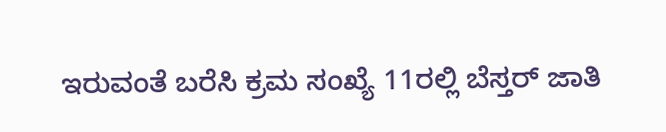ಇರುವಂತೆ ಬರೆಸಿ ಕ್ರಮ ಸಂಖ್ಯೆ 11ರಲ್ಲಿ ಬೆಸ್ತರ್ ಜಾತಿ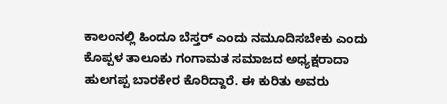ಕಾಲಂನಲ್ಲಿ ಹಿಂದೂ ಬೆಸ್ತರ್ ಎಂದು ನಮೂದಿಸಬೇಕು ಎಂದು ಕೊಪ್ಪಳ ತಾಲೂಕು ಗಂಗಾಮತ ಸಮಾಜದ ಅಧ್ಯಕ್ಷರಾದಾ ಹುಲಗಪ್ಪ ಬಾರಕೇರ ಕೊರಿದ್ದಾರೆ. ಈ ಕುರಿತು ಅವರು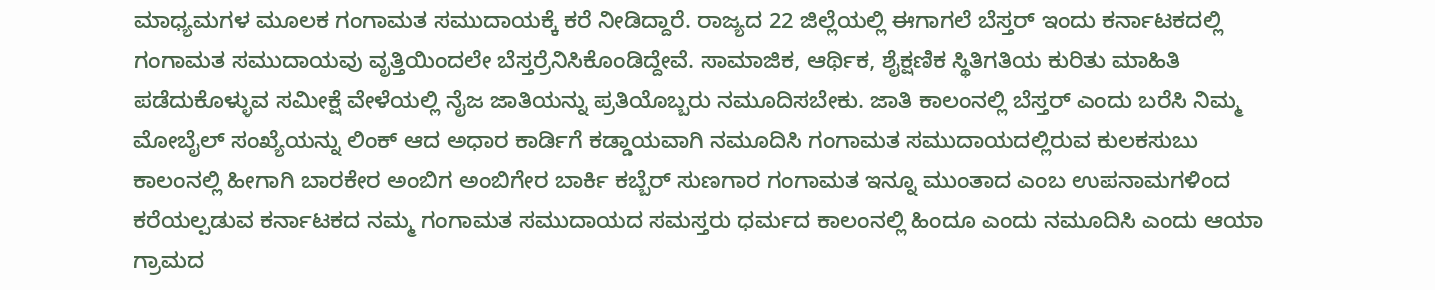ಮಾಧ್ಯಮಗಳ ಮೂಲಕ ಗಂಗಾಮತ ಸಮುದಾಯಕ್ಕೆ ಕರೆ ನೀಡಿದ್ದಾರೆ. ರಾಜ್ಯದ 22 ಜಿಲ್ಲೆಯಲ್ಲಿ ಈಗಾಗಲೆ ಬೆಸ್ತರ್ ಇಂದು ಕರ್ನಾಟಕದಲ್ಲಿ ಗಂಗಾಮತ ಸಮುದಾಯವು ವೃತ್ತಿಯಿಂದಲೇ ಬೆಸ್ತರ್ರೆನಿಸಿಕೊಂಡಿದ್ದೇವೆ. ಸಾಮಾಜಿಕ, ಆರ್ಥಿಕ, ಶೈಕ್ಷಣಿಕ ಸ್ಥಿತಿಗತಿಯ ಕುರಿತು ಮಾಹಿತಿ ಪಡೆದುಕೊಳ್ಳುವ ಸಮೀಕ್ಷೆ ವೇಳೆಯಲ್ಲಿ ನೈಜ ಜಾತಿಯನ್ನು ಪ್ರತಿಯೊಬ್ಬರು ನಮೂದಿಸಬೇಕು. ಜಾತಿ ಕಾಲಂನಲ್ಲಿ ಬೆಸ್ತರ್ ಎಂದು ಬರೆಸಿ ನಿಮ್ಮ ಮೋಬೈಲ್ ಸಂಖ್ಯೆಯನ್ನು ಲಿಂಕ್ ಆದ ಅಧಾರ ಕಾರ್ಡಿಗೆ ಕಡ್ಡಾಯವಾಗಿ ನಮೂದಿಸಿ ಗಂಗಾಮತ ಸಮುದಾಯದಲ್ಲಿರುವ ಕುಲಕಸುಬು ಕಾಲಂನಲ್ಲಿ ಹೀಗಾಗಿ ಬಾರಕೇರ ಅಂಬಿಗ ಅಂಬಿಗೇರ ಬಾರ್ಕಿ ಕಬ್ಬೆರ್ ಸುಣಗಾರ ಗಂಗಾಮತ ಇನ್ನೂ ಮುಂತಾದ ಎಂಬ ಉಪನಾಮಗಳಿಂದ ಕರೆಯಲ್ಪಡುವ ಕರ್ನಾಟಕದ ನಮ್ಮ ಗಂಗಾಮತ ಸಮುದಾಯದ ಸಮಸ್ತರು ಧರ್ಮದ ಕಾಲಂನಲ್ಲಿ ಹಿಂದೂ ಎಂದು ನಮೂದಿಸಿ ಎಂದು ಆಯಾ ಗ್ರಾಮದ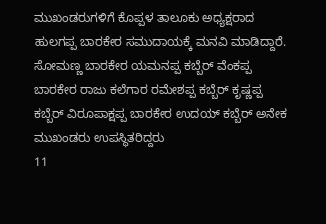ಮುಖಂಡರುಗಳಿಗೆ ಕೊಪ್ಪಳ ತಾಲೂಕು ಅಧ್ಯಕ್ಷರಾದ ಹುಲಗಪ್ಪ ಬಾರಕೇರ ಸಮುದಾಯಕ್ಕೆ ಮನವಿ ಮಾಡಿದ್ದಾರೆ. ಸೋಮಣ್ಣ ಬಾರಕೇರ ಯಮನಪ್ಪ ಕಬ್ಬೆರ್ ವೆಂಕಪ್ಪ ಬಾರಕೇರ ರಾಜು ಕಲೆಗಾರ ರಮೇಶಪ್ಪ ಕಬ್ಬೆರ್ ಕೃಷ್ಣಪ್ಪ ಕಬ್ಬೆರ್ ವಿರೂಪಾಕ್ಷಪ್ಪ ಬಾರಕೇರ ಉದಯ್ ಕಬ್ಬೆರ್ ಅನೇಕ ಮುಖಂಡರು ಉಪಸ್ಥಿತರಿದ್ದರು
11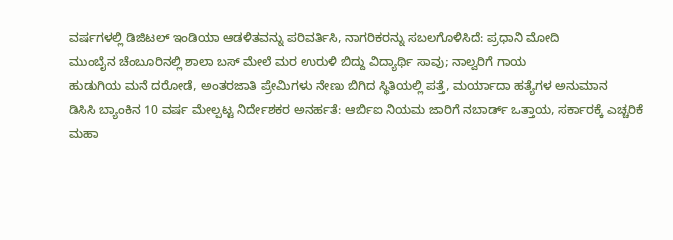ವರ್ಷಗಳಲ್ಲಿ ಡಿಜಿಟಲ್ ಇಂಡಿಯಾ ಆಡಳಿತವನ್ನು ಪರಿವರ್ತಿಸಿ, ನಾಗರಿಕರನ್ನು ಸಬಲಗೊಳಿಸಿದೆ: ಪ್ರಧಾನಿ ಮೋದಿ
ಮುಂಬೈನ ಚೆಂಬೂರಿನಲ್ಲಿ ಶಾಲಾ ಬಸ್ ಮೇಲೆ ಮರ ಉರುಳಿ ಬಿದ್ದು ವಿದ್ಯಾರ್ಥಿ ಸಾವು; ನಾಲ್ವರಿಗೆ ಗಾಯ
ಹುಡುಗಿಯ ಮನೆ ದರೋಡೆ, ಅಂತರಜಾತಿ ಪ್ರೇಮಿಗಳು ನೇಣು ಬಿಗಿದ ಸ್ಥಿತಿಯಲ್ಲಿ ಪತ್ತೆ, ಮರ್ಯಾದಾ ಹತ್ಯೆಗಳ ಅನುಮಾನ
ಡಿಸಿಸಿ ಬ್ಯಾಂಕಿನ 10 ವರ್ಷ ಮೇಲ್ಪಟ್ಟ ನಿರ್ದೇಶಕರ ಅನರ್ಹತೆ: ಆರ್ಬಿಐ ನಿಯಮ ಜಾರಿಗೆ ನಬಾರ್ಡ್ ಒತ್ತಾಯ, ಸರ್ಕಾರಕ್ಕೆ ಎಚ್ಚರಿಕೆ
ಮಹಾ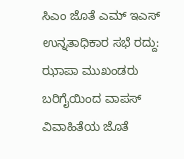ಸಿಎಂ ಜೊತೆ ಎಮ್ ಇಎಸ್ ಉನ್ನತಾಧಿಕಾರ ಸಭೆ ರದ್ದು: ಝಾಪಾ ಮುಖಂಡರು ಬರಿಗೈಯಿಂದ ವಾಪಸ್
ವಿವಾಹಿತೆಯ ಜೊತೆ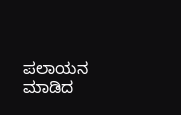ಪಲಾಯನ ಮಾಡಿದ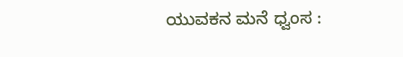ಯುವಕನ ಮನೆ ಧ್ವಂಸ :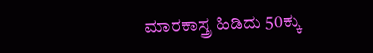ಮಾರಕಾಸ್ತ್ರ ಹಿಡಿದು 50ಕ್ಕು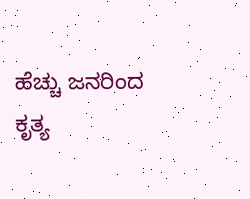ಹೆಚ್ಚು ಜನರಿಂದ ಕೃತ್ಯ